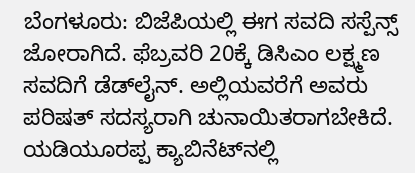ಬೆಂಗಳೂರು: ಬಿಜೆಪಿಯಲ್ಲಿ ಈಗ ಸವದಿ ಸಸ್ಪೆನ್ಸ್ ಜೋರಾಗಿದೆ. ಫೆಬ್ರವರಿ 20ಕ್ಕೆ ಡಿಸಿಎಂ ಲಕ್ಷ್ಮಣ ಸವದಿಗೆ ಡೆಡ್‍ಲೈನ್. ಅಲ್ಲಿಯವರೆಗೆ ಅವರು ಪರಿಷತ್ ಸದಸ್ಯರಾಗಿ ಚುನಾಯಿತರಾಗಬೇಕಿದೆ. ಯಡಿಯೂರಪ್ಪ ಕ್ಯಾಬಿನೆಟ್‍ನಲ್ಲಿ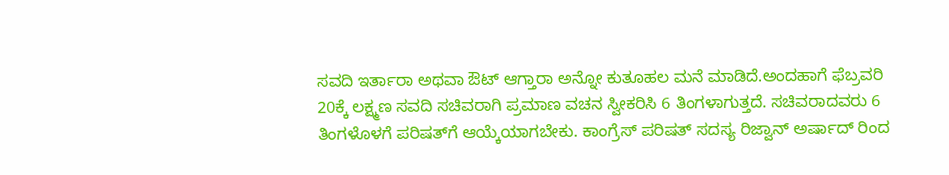ಸವದಿ ಇರ್ತಾರಾ ಅಥವಾ ಔಟ್ ಆಗ್ತಾರಾ ಅನ್ನೋ ಕುತೂಹಲ ಮನೆ ಮಾಡಿದೆ.ಅಂದಹಾಗೆ ಫೆಬ್ರವರಿ 20ಕ್ಕೆ ಲಕ್ಷ್ಮಣ ಸವದಿ ಸಚಿವರಾಗಿ ಪ್ರಮಾಣ ವಚನ ಸ್ವೀಕರಿಸಿ 6 ತಿಂಗಳಾಗುತ್ತದೆ. ಸಚಿವರಾದವರು 6 ತಿಂಗಳೊಳಗೆ ಪರಿಷತ್‍ಗೆ ಆಯ್ಕೆಯಾಗಬೇಕು. ಕಾಂಗ್ರೆಸ್ ಪರಿಷತ್ ಸದಸ್ಯ ರಿಜ್ವಾನ್ ಅರ್ಷಾದ್ ರಿಂದ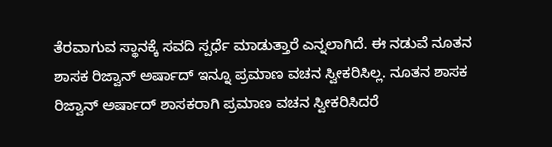ತೆರವಾಗುವ ಸ್ಥಾನಕ್ಕೆ ಸವದಿ ಸ್ಪರ್ಧೆ ಮಾಡುತ್ತಾರೆ ಎನ್ನಲಾಗಿದೆ. ಈ ನಡುವೆ ನೂತನ ಶಾಸಕ ರಿಜ್ವಾನ್ ಅರ್ಷಾದ್ ಇನ್ನೂ ಪ್ರಮಾಣ ವಚನ ಸ್ವೀಕರಿಸಿಲ್ಲ. ನೂತನ ಶಾಸಕ ರಿಜ್ವಾನ್ ಅರ್ಷಾದ್ ಶಾಸಕರಾಗಿ ಪ್ರಮಾಣ ವಚನ ಸ್ವೀಕರಿಸಿದರೆ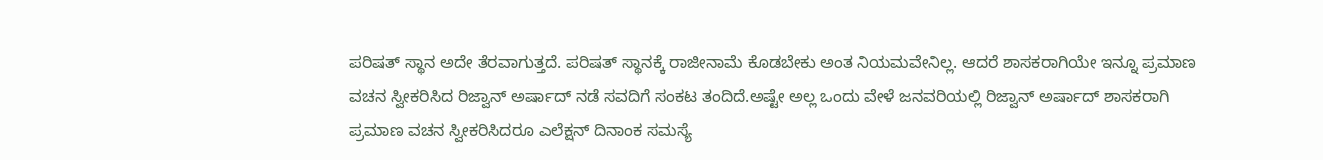ಪರಿಷತ್ ಸ್ಥಾನ ಅದೇ ತೆರವಾಗುತ್ತದೆ. ಪರಿಷತ್ ಸ್ಥಾನಕ್ಕೆ ರಾಜೀನಾಮೆ ಕೊಡಬೇಕು ಅಂತ ನಿಯಮವೇನಿಲ್ಲ. ಆದರೆ ಶಾಸಕರಾಗಿಯೇ ಇನ್ನೂ ಪ್ರಮಾಣ ವಚನ ಸ್ವೀಕರಿಸಿದ ರಿಜ್ವಾನ್ ಅರ್ಷಾದ್ ನಡೆ ಸವದಿಗೆ ಸಂಕಟ ತಂದಿದೆ.ಅಷ್ಟೇ ಅಲ್ಲ ಒಂದು ವೇಳೆ ಜನವರಿಯಲ್ಲಿ ರಿಜ್ವಾನ್ ಅರ್ಷಾದ್ ಶಾಸಕರಾಗಿ ಪ್ರಮಾಣ ವಚನ ಸ್ವೀಕರಿಸಿದರೂ ಎಲೆಕ್ಷನ್ ದಿನಾಂಕ ಸಮಸ್ಯೆ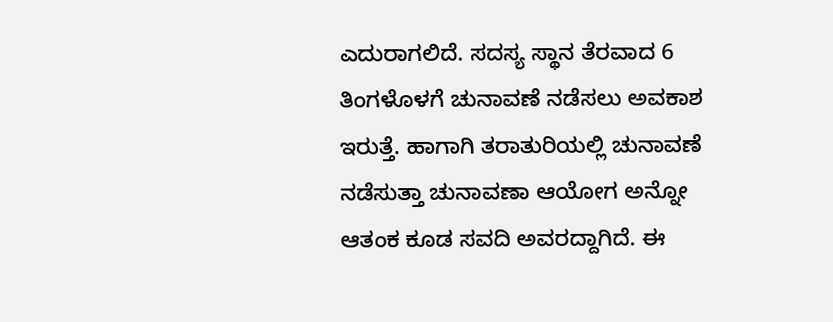ಎದುರಾಗಲಿದೆ. ಸದಸ್ಯ ಸ್ಥಾನ ತೆರವಾದ 6 ತಿಂಗಳೊಳಗೆ ಚುನಾವಣೆ ನಡೆಸಲು ಅವಕಾಶ ಇರುತ್ತೆ. ಹಾಗಾಗಿ ತರಾತುರಿಯಲ್ಲಿ ಚುನಾವಣೆ ನಡೆಸುತ್ತಾ ಚುನಾವಣಾ ಆಯೋಗ ಅನ್ನೋ ಆತಂಕ ಕೂಡ ಸವದಿ ಅವರದ್ದಾಗಿದೆ. ಈ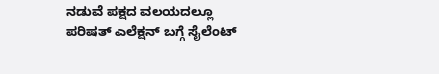ನಡುವೆ ಪಕ್ಷದ ವಲಯದಲ್ಲೂ ಪರಿಷತ್ ಎಲೆಕ್ಷನ್ ಬಗ್ಗೆ ಸೈಲೆಂಟ್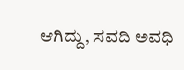ಆಗಿದ್ದು, ಸವದಿ ಅವಧಿ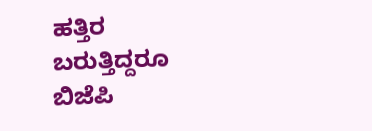ಹತ್ತಿರ ಬರುತ್ತಿದ್ದರೂ ಬಿಜೆಪಿ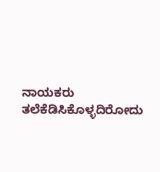ನಾಯಕರು ತಲೆಕೆಡಿಸಿಕೊಳ್ಳದಿರೋದು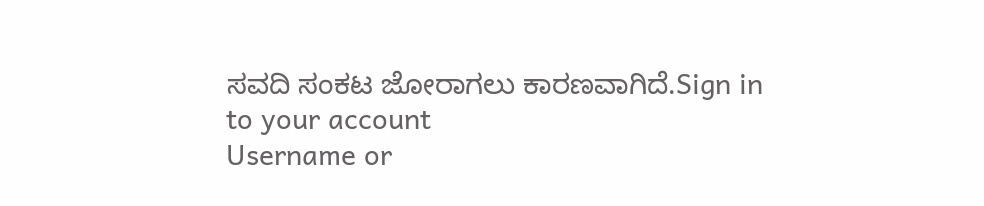ಸವದಿ ಸಂಕಟ ಜೋರಾಗಲು ಕಾರಣವಾಗಿದೆ.Sign in to your account
Username or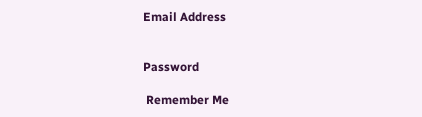Email Address


Password

 Remember Me